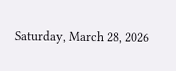Saturday, March 28, 2026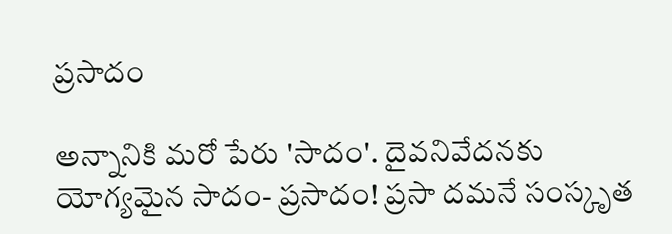ప్రసాదం

అన్నానికి మరో పేరు 'సాదం'. దైవనివేదనకు యోగ్యమైన సాదం- ప్రసాదం! ప్రసా దమనే సంస్కృత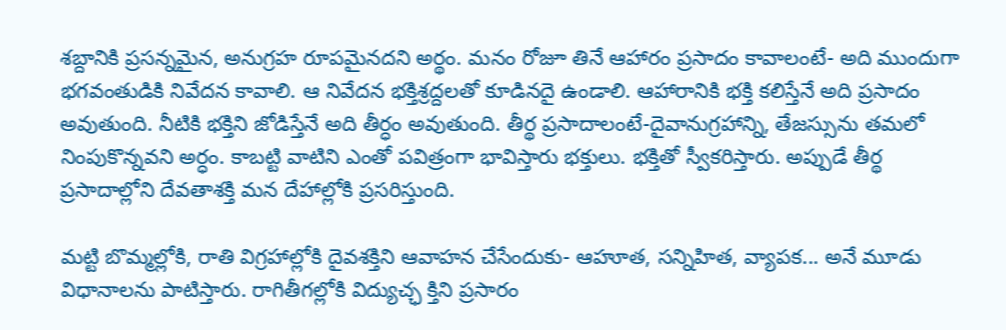శబ్దానికి ప్రసన్నమైన, అనుగ్రహ రూపమైనదని అర్థం. మనం రోజూ తినే ఆహారం ప్రసాదం కావాలంటే- అది ముందుగా భగవంతుడికి నివేదన కావాలి. ఆ నివేదన భక్తిశ్రద్దలతో కూడినదై ఉండాలి. ఆహారానికి భక్తి కలిస్తేనే అది ప్రసాదం అవుతుంది. నీటికి భక్తిని జోడిస్తేనే అది తీర్ధం అవుతుంది. తీర్థ ప్రసాదాలంటే-దైవానుగ్రహాన్ని, తేజస్సును తమలో నింపుకొన్నవని అర్ధం. కాబట్టి వాటిని ఎంతో పవిత్రంగా భావిస్తారు భక్తులు. భక్తితో స్వీకరిస్తారు. అప్పుడే తీర్థ ప్రసాదాల్లోని దేవతాశక్తి మన దేహాల్లోకి ప్రసరిస్తుంది.

మట్టి బొమ్మల్లోకి, రాతి విగ్రహాల్లోకి దైవశక్తిని ఆవాహన చేసేందుకు- ఆహూత, సన్నిహిత, వ్యాపక... అనే మూడు విధానాలను పాటిస్తారు. రాగితీగల్లోకి విద్యుచ్ఛ క్తిని ప్రసారం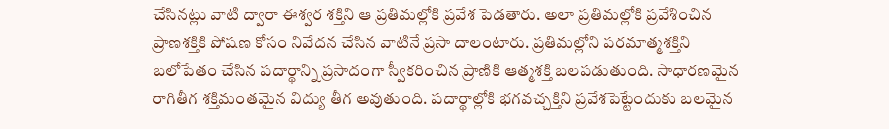చేసినట్లు వాటి ద్వారా ఈశ్వర శక్తిని ఆ ప్రతిమల్లోకి ప్రవేశ పెడతారు. అలా ప్రతిమల్లోకి ప్రవేశించిన ప్రాణశక్తికి పోషణ కోసం నివేదన చేసిన వాటినే ప్రసా దాలంటారు. ప్రతిమల్లోని పరమాత్మశక్తిని బలోపేతం చేసిన పదార్థాన్ని ప్రసాదంగా స్వీకరించిన ప్రాణికి ఆత్మశక్తి బలపడుతుంది. సాధారణమైన రాగితీగ శక్తిమంతమైన విద్యు తీగ అవుతుంది. పదార్థాల్లోకి భగవచ్చక్తిని ప్రవేశపెట్టేందుకు బలమైన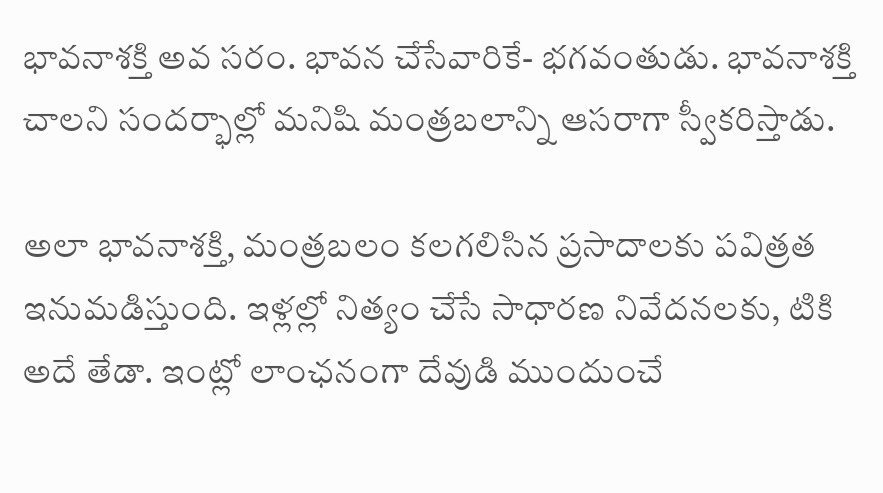భావనాశక్తి అవ సరం. భావన చేసేవారికే- భగవంతుడు. భావనాశక్తి చాలని సందర్భాల్లో మనిషి మంత్రబలాన్ని ఆసరాగా స్వీకరిస్తాడు.

అలా భావనాశక్తి, మంత్రబలం కలగలిసిన ప్రసాదాలకు పవిత్రత ఇనుమడిస్తుంది. ఇళ్లల్లో నిత్యం చేసే సాధారణ నివేదనలకు, టికి అదే తేడా. ఇంట్లో లాంఛనంగా దేవుడి ముందుంచే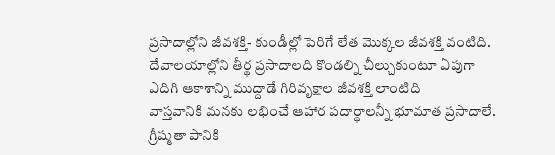ప్రసాదాల్లోని జీవశక్తి- కుండీల్లో పెరిగే లేత మొక్కల జీవశక్తి వంటిది. దేవాలయాల్లోని తీర్థ ప్రసాదాలది కొండల్ని చీల్చుకుంటూ ఏపుగా ఎదిగి ఆకాశాన్ని ముద్దాడే గిరివృక్షాల జీవశక్తి లాంటిది
వాస్తవానికి మనకు లభించే ఆహార పదార్ధాలన్నీ భూమాత ప్రసాదాలే. గ్రీష్మతా పానికి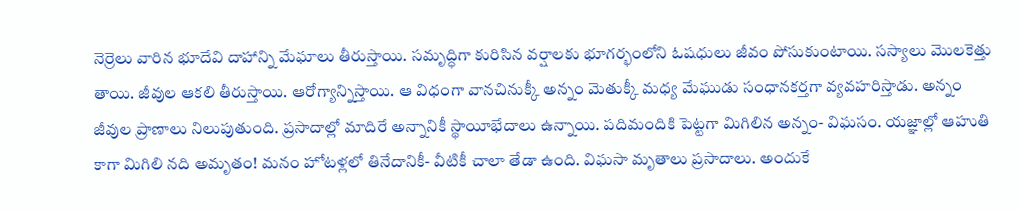నెర్రెలు వారిన భూదేవి దాహాన్ని మేఘాలు తీరుస్తాయి. సమృద్ధిగా కురిసిన వర్షాలకు భూగర్భంలోని ఓషధులు జీవం పోసుకుంటాయి. సస్యాలు మొలకెత్తు తాయి. జీవుల ఆకలి తీరుస్తాయి. ఆరోగ్యాన్నిస్తాయి. ఆ విధంగా వానచినుక్కీ అన్నం మెతుక్కీ మధ్య మేఘుడు సంధానకర్తగా వ్యవహరిస్తాడు. అన్నం జీవుల ప్రాణాలు నిలుపుతుంది. ప్రసాదాల్లో మాదిరే అన్నానికీ స్థాయీభేదాలు ఉన్నాయి. పదిమందికి పెట్టగా మిగిలిన అన్నం- విఘసం. యజ్ఞాల్లో ఆహుతి కాగా మిగిలి నది అమృతం! మనం హోటళ్లలో తినేదానికీ- వీటికీ చాలా తేడా ఉంది. విఘసా మృతాలు ప్రసాదాలు. అందుకే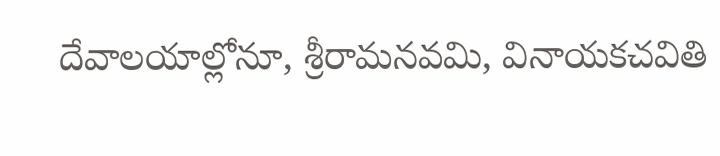దేవాలయాల్లోనూ, శ్రీరామనవమి, వినాయకచవితి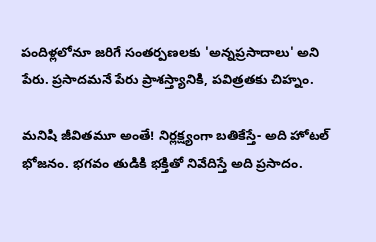పందిళ్లలోనూ జరిగే సంతర్పణలకు 'అన్నప్రసాదాలు' అని పేరు. ప్రసాదమనే పేరు ప్రాశస్త్యానికి, పవిత్రతకు చిహ్నం.

మనిషి జీవితమూ అంతే! నిర్లక్ష్యంగా బతికేస్తే- అది హోటల్ భోజనం. భగవం తుడికి భక్తితో నివేదిస్తే అది ప్రసాదం.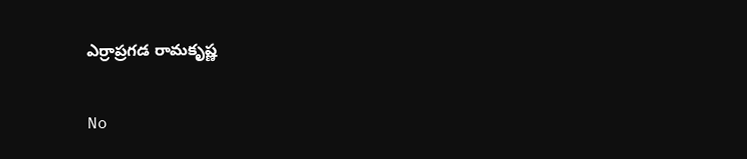ఎర్రాప్రగడ రామకృష్ణ

No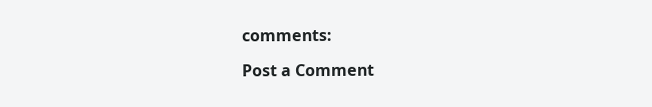comments:

Post a Comment